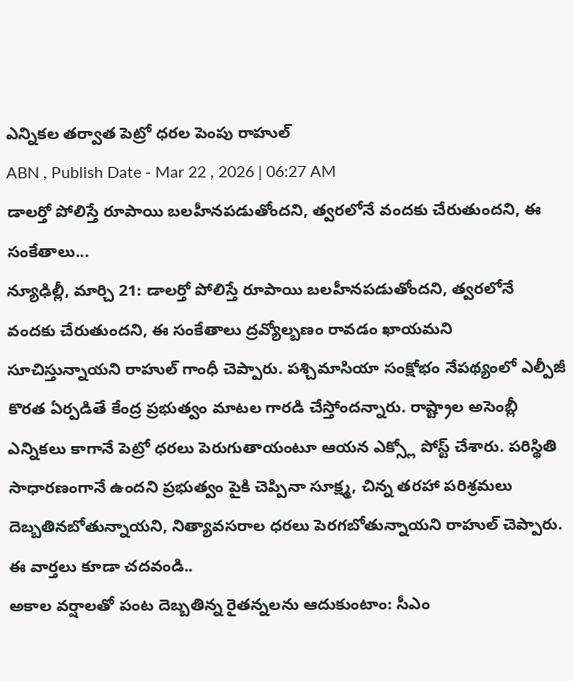ఎన్నికల తర్వాత పెట్రో ధరల పెంపు రాహుల్
ABN , Publish Date - Mar 22 , 2026 | 06:27 AM
డాలర్తో పోలిస్తే రూపాయి బలహీనపడుతోందని, త్వరలోనే వందకు చేరుతుందని, ఈ సంకేతాలు...
న్యూఢిల్లీ, మార్చి 21: డాలర్తో పోలిస్తే రూపాయి బలహీనపడుతోందని, త్వరలోనే వందకు చేరుతుందని, ఈ సంకేతాలు ద్రవ్యోల్బణం రావడం ఖాయమని సూచిస్తున్నాయని రాహుల్ గాంధీ చెప్పారు. పశ్చిమాసియా సంక్షోభం నేపథ్యంలో ఎల్పీజీ కొరత ఏర్పడితే కేంద్ర ప్రభుత్వం మాటల గారడి చేస్తోందన్నారు. రాష్ట్రాల అసెంబ్లీ ఎన్నికలు కాగానే పెట్రో ధరలు పెరుగుతాయంటూ ఆయన ఎక్స్లో పోస్ట్ చేశారు. పరిస్థితి సాధారణంగానే ఉందని ప్రభుత్వం పైకి చెప్పినా సూక్ష్మ, చిన్న తరహా పరిశ్రమలు దెబ్బతినబోతున్నాయని, నిత్యావసరాల ధరలు పెరగబోతున్నాయని రాహుల్ చెప్పారు.
ఈ వార్తలు కూడా చదవండి..
అకాల వర్షాలతో పంట దెబ్బతిన్న రైతన్నలను ఆదుకుంటాం: సీఎం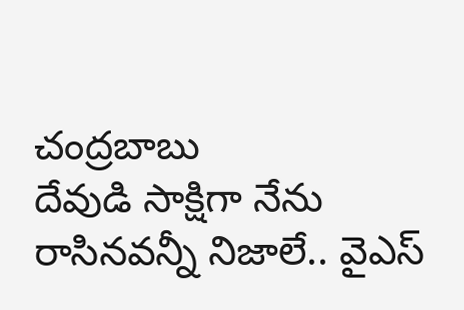చంద్రబాబు
దేవుడి సాక్షిగా నేను రాసినవన్నీ నిజాలే.. వైఎస్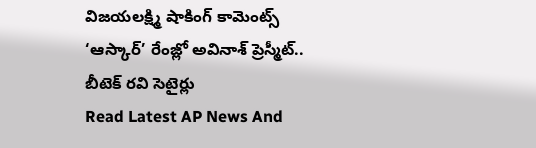విజయలక్ష్మి షాకింగ్ కామెంట్స్
‘ఆస్కార్’ రేంజ్లో అవినాశ్ ప్రెస్మీట్.. బీటెక్ రవి సెటైర్లు
Read Latest AP News And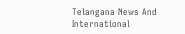Telangana News And International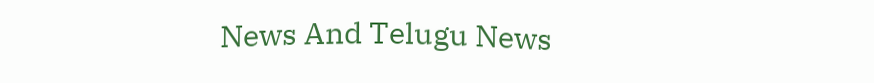News And Telugu News